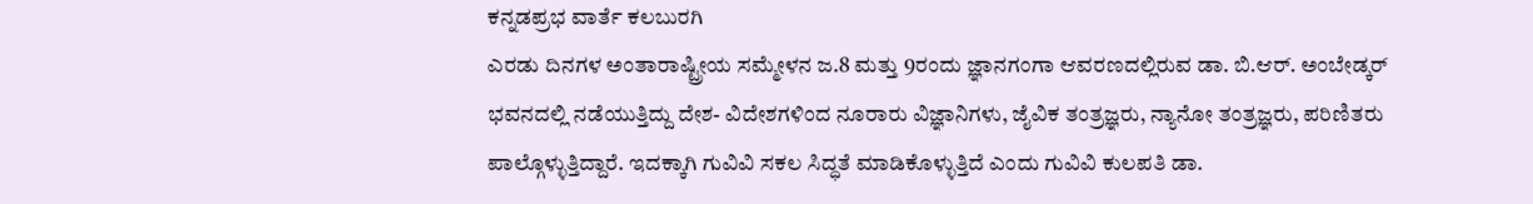ಕನ್ನಡಪ್ರಭ ವಾರ್ತೆ ಕಲಬುರಗಿ
ಎರಡು ದಿನಗಳ ಅಂತಾರಾಷ್ಟ್ರೀಯ ಸಮ್ಮೇಳನ ಜ.8 ಮತ್ತು 9ರಂದು ಜ್ಞಾನಗಂಗಾ ಆವರಣದಲ್ಲಿರುವ ಡಾ. ಬಿ.ಆರ್. ಅಂಬೇಡ್ಕರ್ ಭವನದಲ್ಲಿ ನಡೆಯುತ್ತಿದ್ದು ದೇಶ- ವಿದೇಶಗಳಿಂದ ನೂರಾರು ವಿಜ್ಞಾನಿಗಳು, ಜೈವಿಕ ತಂತ್ರಜ್ಞರು, ನ್ಯಾನೋ ತಂತ್ರಜ್ಞರು, ಪರಿಣಿತರು ಪಾಲ್ಗೊಳ್ಳುತ್ತಿದ್ದಾರೆ. ಇದಕ್ಕಾಗಿ ಗುವಿವಿ ಸಕಲ ಸಿದ್ಧತೆ ಮಾಡಿಕೊಳ್ಳುತ್ತಿದೆ ಎಂದು ಗುವಿವಿ ಕುಲಪತಿ ಡಾ.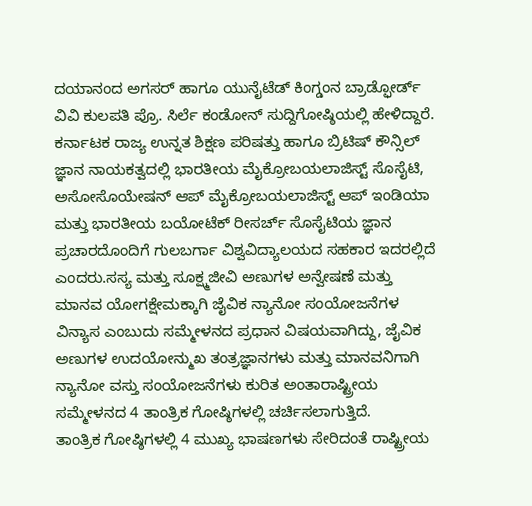ದಯಾನಂದ ಅಗಸರ್ ಹಾಗೂ ಯುನೈಟೆಡ್ ಕಿಂಗ್ಡಂನ ಬ್ರಾಡ್ಫೋರ್ಡ್ ವಿವಿ ಕುಲಪತಿ ಪ್ರೊ. ಸಿರ್ಲೆ ಕಂಡೋನ್ ಸುದ್ದಿಗೋಷ್ಠಿಯಲ್ಲಿ ಹೇಳಿದ್ದಾರೆ.
ಕರ್ನಾಟಕ ರಾಜ್ಯ ಉನ್ನತ ಶಿಕ್ಷಣ ಪರಿಷತ್ತು ಹಾಗೂ ಬ್ರಿಟಿಷ್ ಕೌನ್ಸಿಲ್ ಜ್ಞಾನ ನಾಯಕತ್ವದಲ್ಲಿ ಭಾರತೀಯ ಮೈಕ್ರೋಬಯಲಾಜಿಸ್ಟ್ ಸೊಸೈಟಿ, ಅಸೋಸೊಯೇಷನ್ ಆಪ್ ಮೈಕ್ರೋಬಯಲಾಜಿಸ್ಟ್ ಆಪ್ ಇಂಡಿಯಾ ಮತ್ತು ಭಾರತೀಯ ಬಯೋಟೆಕ್ ರೀಸರ್ಚ್ ಸೊಸೈಟಿಯ ಜ್ಞಾನ ಪ್ರಚಾರದೊಂದಿಗೆ ಗುಲಬರ್ಗಾ ವಿಶ್ವವಿದ್ಯಾಲಯದ ಸಹಕಾರ ಇದರಲ್ಲಿದೆ ಎಂದರು.ಸಸ್ಯ ಮತ್ತು ಸೂಕ್ಷ್ಮಜೀವಿ ಅಣುಗಳ ಅನ್ವೇಷಣೆ ಮತ್ತು ಮಾನವ ಯೋಗಕ್ಷೇಮಕ್ಕಾಗಿ ಜೈವಿಕ ನ್ಯಾನೋ ಸಂಯೋಜನೆಗಳ ವಿನ್ಯಾಸ ಎಂಬುದು ಸಮ್ಮೇಳನದ ಪ್ರಧಾನ ವಿಷಯವಾಗಿದ್ದು, ಜೈವಿಕ ಅಣುಗಳ ಉದಯೋನ್ಮುಖ ತಂತ್ರಜ್ಞಾನಗಳು ಮತ್ತು ಮಾನವನಿಗಾಗಿ ನ್ಯಾನೋ ವಸ್ತು ಸಂಯೋಜನೆಗಳು ಕುರಿತ ಅಂತಾರಾಷ್ಟ್ರೀಯ ಸಮ್ಮೇಳನದ 4 ತಾಂತ್ರಿಕ ಗೋಷ್ಠಿಗಳಲ್ಲಿ ಚರ್ಚಿಸಲಾಗುತ್ತಿದೆ.
ತಾಂತ್ರಿಕ ಗೋಷ್ಠಿಗಳಲ್ಲಿ 4 ಮುಖ್ಯ ಭಾಷಣಗಳು ಸೇರಿದಂತೆ ರಾಷ್ಟ್ರೀಯ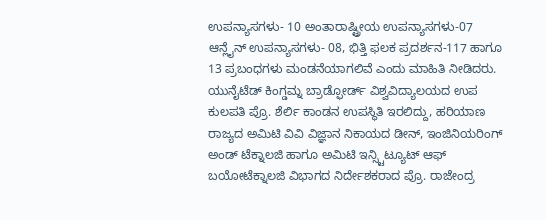ಉಪನ್ಯಾಸಗಳು- 10 ಅಂತಾರಾಷ್ಟ್ರೀಯ ಉಪನ್ಯಾಸಗಳು-07 ಆನ್ಲೈನ್ ಉಪನ್ಯಾಸಗಳು- 08, ಭಿತ್ತಿ ಫಲಕ ಪ್ರದರ್ಶನ-117 ಹಾಗೂ 13 ಪ್ರಬಂಧಗಳು ಮಂಡನೆಯಾಗಲಿವೆ ಎಂದು ಮಾಹಿತಿ ನೀಡಿದರು.
ಯುನೈಟೆಡ್ ಕಿಂಗ್ಡಮ್ನ ಬ್ರಾಡ್ಫೋರ್ಡ್ ವಿಶ್ವವಿದ್ಯಾಲಯದ ಉಪ ಕುಲಪತಿ ಪ್ರೊ. ಶೆರ್ಲಿ ಕಾಂಡನ ಉಪಸ್ಥಿತಿ ಇರಲಿದ್ದು, ಹರಿಯಾಣ ರಾಜ್ಯದ ಅಮಿಟಿ ವಿವಿ ವಿಜ್ಞಾನ ನಿಕಾಯದ ಡೀನ್, ಇಂಜಿನಿಯರಿಂಗ್ ಅಂಡ್ ಟೆಕ್ನಾಲಜಿ ಹಾಗೂ ಅಮಿಟಿ ಇನ್ಸ್ಟಿಟ್ಯೂಟ್ ಆಫ್ ಬಯೋಟೆಕ್ನಾಲಜಿ ವಿಭಾಗದ ನಿರ್ದೇಶಕರಾದ ಪ್ರೊ. ರಾಜೇಂದ್ರ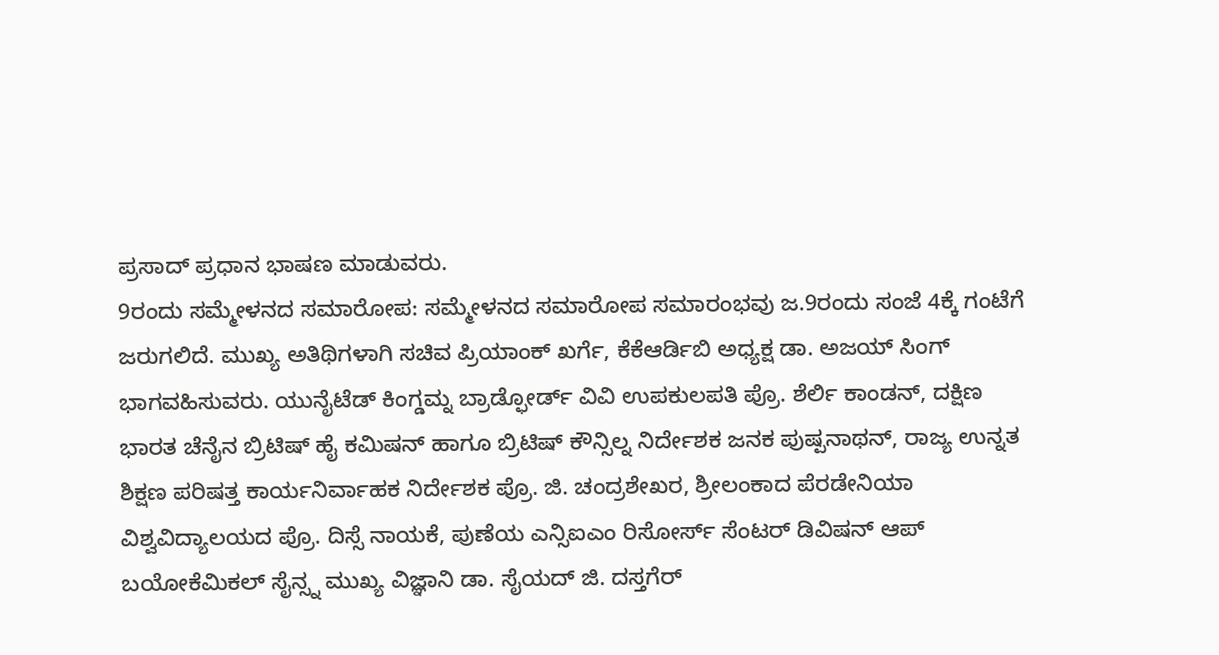ಪ್ರಸಾದ್ ಪ್ರಧಾನ ಭಾಷಣ ಮಾಡುವರು.
9ರಂದು ಸಮ್ಮೇಳನದ ಸಮಾರೋಪ: ಸಮ್ಮೇಳನದ ಸಮಾರೋಪ ಸಮಾರಂಭವು ಜ.9ರಂದು ಸಂಜೆ 4ಕ್ಕೆ ಗಂಟೆಗೆ ಜರುಗಲಿದೆ. ಮುಖ್ಯ ಅತಿಥಿಗಳಾಗಿ ಸಚಿವ ಪ್ರಿಯಾಂಕ್ ಖರ್ಗೆ, ಕೆಕೆಆರ್ಡಿಬಿ ಅಧ್ಯಕ್ಷ ಡಾ. ಅಜಯ್ ಸಿಂಗ್ ಭಾಗವಹಿಸುವರು. ಯುನೈಟೆಡ್ ಕಿಂಗ್ಡಮ್ನ ಬ್ರಾಡ್ಫೋರ್ಡ್ ವಿವಿ ಉಪಕುಲಪತಿ ಪ್ರೊ. ಶೆರ್ಲಿ ಕಾಂಡನ್, ದಕ್ಷಿಣ ಭಾರತ ಚೆನೈನ ಬ್ರಿಟಿಷ್ ಹೈ ಕಮಿಷನ್ ಹಾಗೂ ಬ್ರಿಟಿಷ್ ಕೌನ್ಸಿಲ್ನ ನಿರ್ದೇಶಕ ಜನಕ ಪುಷ್ಪನಾಥನ್, ರಾಜ್ಯ ಉನ್ನತ ಶಿಕ್ಷಣ ಪರಿಷತ್ತ ಕಾರ್ಯನಿರ್ವಾಹಕ ನಿರ್ದೇಶಕ ಪ್ರೊ. ಜಿ. ಚಂದ್ರಶೇಖರ, ಶ್ರೀಲಂಕಾದ ಪೆರಡೇನಿಯಾ ವಿಶ್ವವಿದ್ಯಾಲಯದ ಪ್ರೊ. ದಿಸ್ಸೆ ನಾಯಕೆ, ಪುಣೆಯ ಎನ್ಸಿಐಎಂ ರಿಸೋರ್ಸ್ ಸೆಂಟರ್ ಡಿವಿಷನ್ ಆಪ್ ಬಯೋಕೆಮಿಕಲ್ ಸೈನ್ಸ್ನ ಮುಖ್ಯ ವಿಜ್ಞಾನಿ ಡಾ. ಸೈಯದ್ ಜಿ. ದಸ್ತಗೆರ್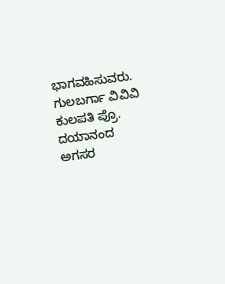ಭಾಗವಹಿಸುವರು. ಗುಲಬರ್ಗಾ ವಿವಿವಿ ಕುಲಪತಿ ಪ್ರೊ. ದಯಾನಂದ ಅಗಸರ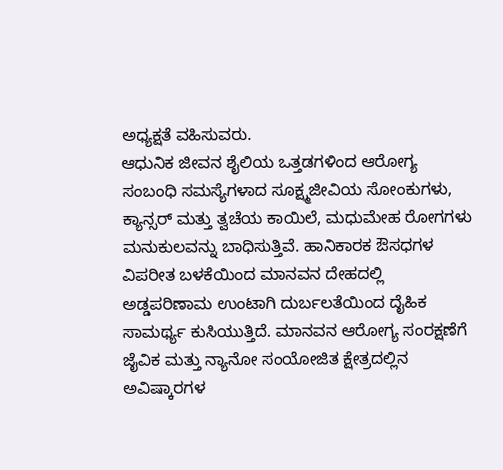ಅಧ್ಯಕ್ಷತೆ ವಹಿಸುವರು.
ಆಧುನಿಕ ಜೀವನ ಶೈಲಿಯ ಒತ್ತಡಗಳಿಂದ ಆರೋಗ್ಯ ಸಂಬಂಧಿ ಸಮಸ್ಯೆಗಳಾದ ಸೂಕ್ಷ್ಮಜೀವಿಯ ಸೋಂಕುಗಳು, ಕ್ಯಾನ್ಸರ್ ಮತ್ತು ತ್ವಚೆಯ ಕಾಯಿಲೆ, ಮಧುಮೇಹ ರೋಗಗಳು ಮನುಕುಲವನ್ನು ಬಾಧಿಸುತ್ತಿವೆ. ಹಾನಿಕಾರಕ ಔಸಧಗಳ ವಿಪರೀತ ಬಳಕೆಯಿಂದ ಮಾನವನ ದೇಹದಲ್ಲಿ ಅಡ್ಡಪರಿಣಾಮ ಉಂಟಾಗಿ ದುರ್ಬಲತೆಯಿಂದ ದೈಹಿಕ ಸಾಮರ್ಥ್ಯ ಕುಸಿಯುತ್ತಿದೆ. ಮಾನವನ ಆರೋಗ್ಯ ಸಂರಕ್ಷಣೆಗೆ ಜೈವಿಕ ಮತ್ತು ನ್ಯಾನೋ ಸಂಯೋಜಿತ ಕ್ಷೇತ್ರದಲ್ಲಿನ ಅವಿಷ್ಕಾರಗಳ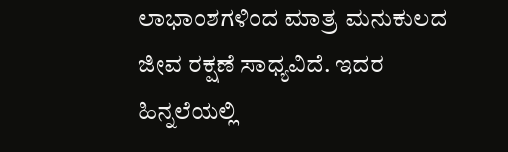ಲಾಭಾಂಶಗಳಿಂದ ಮಾತ್ರ ಮನುಕುಲದ ಜೀವ ರಕ್ಷಣೆ ಸಾಧ್ಯವಿದೆ. ಇದರ ಹಿನ್ನಲೆಯಲ್ಲಿ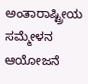ಅಂತಾರಾಷ್ಟ್ರೀಯ ಸಮ್ಮೇಳನ ಆಯೋಜನೆ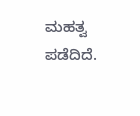ಮಹತ್ವ ಪಡೆದಿದೆ.